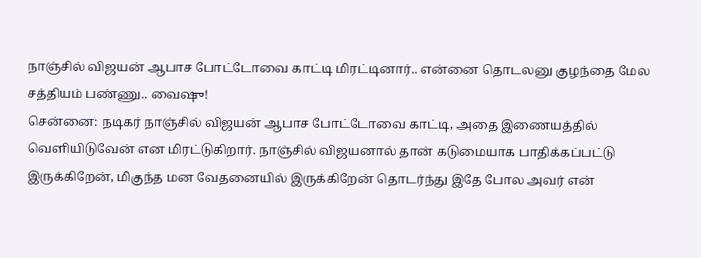நாஞ்சில் விஜயன் ஆபாச போட்டோவை காட்டி மிரட்டினார்.. என்னை தொடலனு குழந்தை மேல சத்தியம் பண்ணு.. வைஷு!
சென்னை: நடிகர் நாஞ்சில் விஜயன் ஆபாச போட்டோவை காட்டி, அதை இணையத்தில் வெளியிடுவேன் என மிரட்டுகிறார். நாஞ்சில் விஜயனால் தான் கடுமையாக பாதிக்கப்பட்டு இருக்கிறேன், மிகுந்த மன வேதனையில் இருக்கிறேன் தொடர்ந்து இதே போல அவர் என்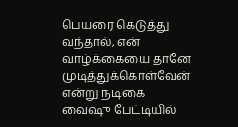பெயரை கெடுத்து வந்தால், என் வாழ்க்கையை தானே முடித்துக்கொள்வேன் என்று நடிகை வைஷு பேட்டியில்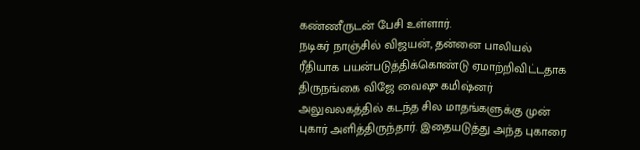கண்ணீருடன் பேசி உள்ளார்.
நடிகர் நாஞ்சில் விஜயன், தன்னை பாலியல் ரீதியாக பயன்படுத்திக்கொண்டு ஏமாற்றிவிட்டதாக திருநங்கை விஜே வைஷு கமிஷ்னர் அலுவலகத்தில் கடந்த சில மாதங்களுக்கு முன் புகார் அளித்திருந்தார். இதையடுத்து அந்த புகாரை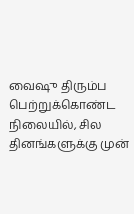வைஷு திரும்ப பெற்றுக்கொண்ட நிலையில், சில தினங்களுக்கு முன்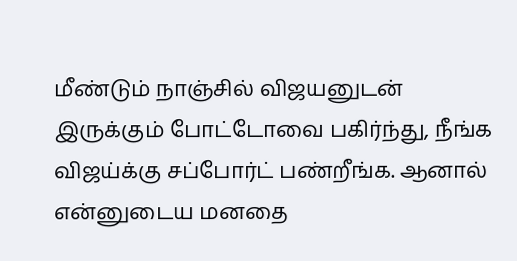மீண்டும் நாஞ்சில் விஜயனுடன் இருக்கும் போட்டோவை பகிர்ந்து, நீங்க விஜய்க்கு சப்போர்ட் பண்றீங்க. ஆனால் என்னுடைய மனதை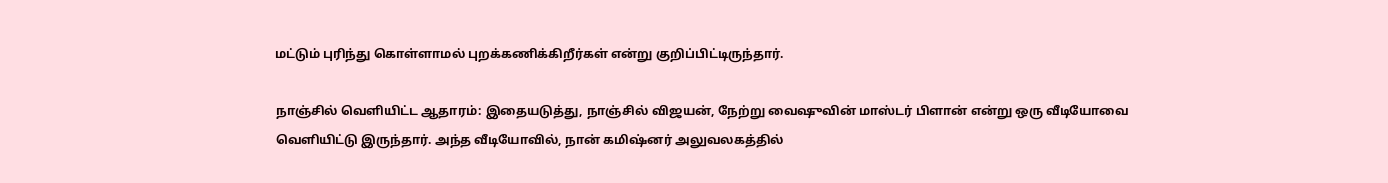மட்டும் புரிந்து கொள்ளாமல் புறக்கணிக்கிறீர்கள் என்று குறிப்பிட்டிருந்தார்.

நாஞ்சில் வெளியிட்ட ஆதாரம்: இதையடுத்து, நாஞ்சில் விஜயன், நேற்று வைஷுவின் மாஸ்டர் பிளான் என்று ஒரு வீடியோவை வெளியிட்டு இருந்தார். அந்த வீடியோவில், நான் கமிஷ்னர் அலுவலகத்தில்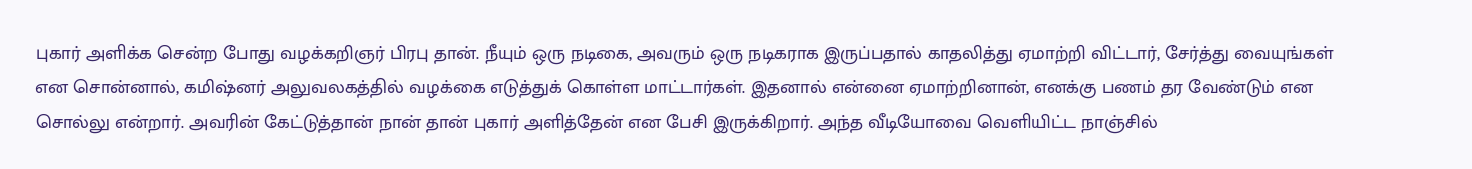புகார் அளிக்க சென்ற போது வழக்கறிஞர் பிரபு தான். நீயும் ஒரு நடிகை, அவரும் ஒரு நடிகராக இருப்பதால் காதலித்து ஏமாற்றி விட்டார், சேர்த்து வையுங்கள் என சொன்னால், கமிஷ்னர் அலுவலகத்தில் வழக்கை எடுத்துக் கொள்ள மாட்டார்கள். இதனால் என்னை ஏமாற்றினான், எனக்கு பணம் தர வேண்டும் என சொல்லு என்றார். அவரின் கேட்டுத்தான் நான் தான் புகார் அளித்தேன் என பேசி இருக்கிறார். அந்த வீடியோவை வெளியிட்ட நாஞ்சில்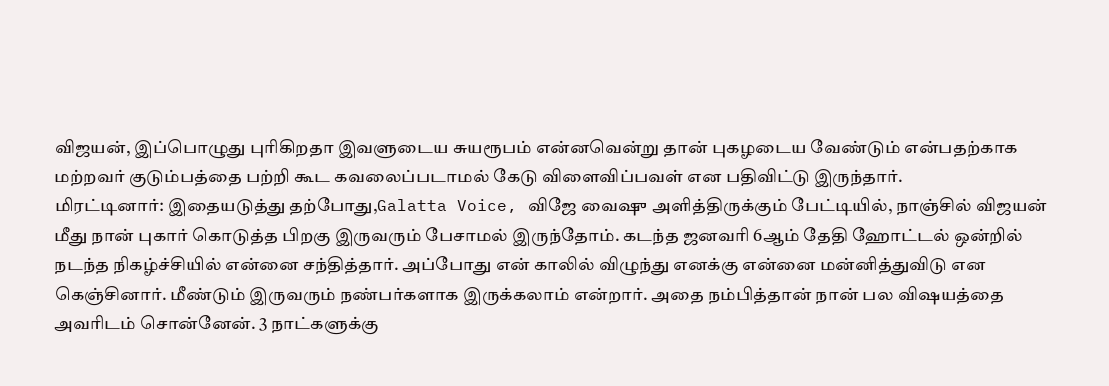விஜயன், இப்பொழுது புரிகிறதா இவளுடைய சுயரூபம் என்னவென்று தான் புகழடைய வேண்டும் என்பதற்காக மற்றவர் குடும்பத்தை பற்றி கூட கவலைப்படாமல் கேடு விளைவிப்பவள் என பதிவிட்டு இருந்தார்.
மிரட்டினார்: இதையடுத்து தற்போது,Galatta Voice, விஜே வைஷு அளித்திருக்கும் பேட்டியில், நாஞ்சில் விஜயன் மீது நான் புகார் கொடுத்த பிறகு இருவரும் பேசாமல் இருந்தோம். கடந்த ஜனவரி 6ஆம் தேதி ஹோட்டல் ஒன்றில் நடந்த நிகழ்ச்சியில் என்னை சந்தித்தார். அப்போது என் காலில் விழுந்து எனக்கு என்னை மன்னித்துவிடு என கெஞ்சினார். மீண்டும் இருவரும் நண்பர்களாக இருக்கலாம் என்றார். அதை நம்பித்தான் நான் பல விஷயத்தை அவரிடம் சொன்னேன். 3 நாட்களுக்கு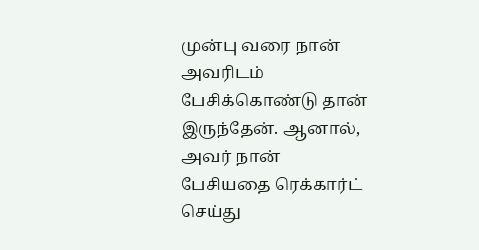முன்பு வரை நான் அவரிடம் பேசிக்கொண்டு தான் இருந்தேன். ஆனால், அவர் நான் பேசியதை ரெக்கார்ட் செய்து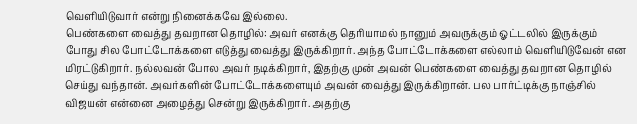வெளியிடுவார் என்று நினைக்கவே இல்லை.
பெண்களை வைத்து தவறான தொழில்: அவர் எனக்கு தெரியாமல் நானும் அவருக்கும் ஓட்டலில் இருக்கும் போது சில போட்டோக்களை எடுத்து வைத்து இருக்கிறார். அந்த போட்டோக்களை எல்லாம் வெளியிடுவேன் என மிரட்டுகிறார். நல்லவன் போல அவர் நடிக்கிறார், இதற்கு முன் அவன் பெண்களை வைத்து தவறான தொழில் செய்து வந்தான். அவர்களின் போட்டோக்களையும் அவன் வைத்து இருக்கிறான். பல பார்ட்டிக்கு நாஞ்சில் விஜயன் என்னை அழைத்து சென்று இருக்கிறார். அதற்கு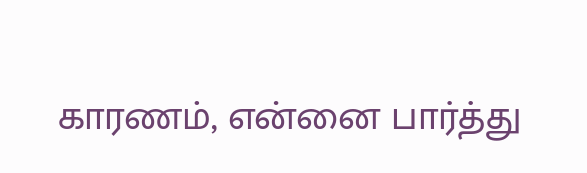காரணம், என்னை பார்த்து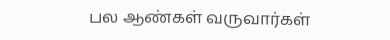பல ஆண்கள் வருவார்கள்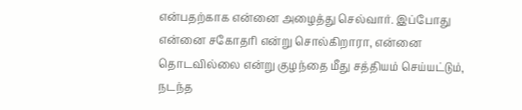என்பதற்காக என்னை அழைத்து செல்வார். இப்போது என்னை சகோதரி என்று சொல்கிறாரா, என்னை தொடவில்லை என்று குழந்தை மீது சத்தியம் செய்யட்டும், நடந்த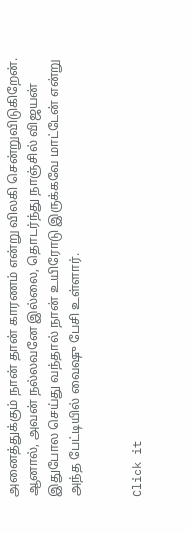அனைத்துக்கும் நான் தான் காரணம் என்று விலகி சென்றுவிடுகிறேன். ஆனால், அவன் நல்லவனே இல்லை, தொடர்ந்து நாஞ்சில் விஜயன் இதுபோல செய்து வந்தால் நான் உயிரோடு இருக்கவே மாட்டேன் என்று அந்த பேட்டியில் வைஷு பேசி உள்ளார்.


Click it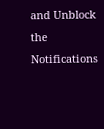and Unblock the Notifications